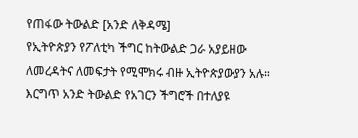የጠፋው ትውልድ [አንድ ለቅዳሜ]
የኢትዮጵያን የፖለቲካ ችግር ከትውልድ ጋራ አያይዘው ለመረዳትና ለመፍታት የሚሞክሩ ብዙ ኢትዮጵያውያን አሉ። እርግጥ አንድ ትውልድ የአገርን ችግሮች በተለያዩ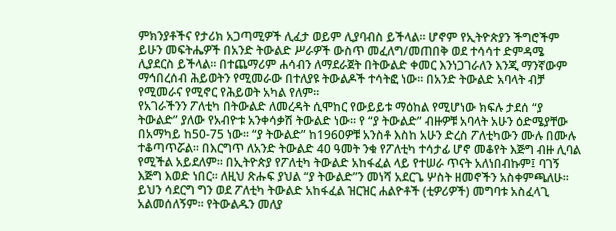ምክንያቶችና የታሪክ አጋጣሚዎች ሊፈታ ወይም ሊያባብስ ይችላል። ሆኖም የኢትዮጵያን ችግሮችም ይሁን መፍትሔዎች በአንድ ትውልድ ሥራዎች ውስጥ መፈለግ/መጠበቅ ወደ ተሳሳተ ድምዳሜ ሊያደርስ ይችላል። በተጨማሪም ሐሳብን ለማደራጀት በትውልድ ቀመር እንነጋገራለን እንጂ ማንኛውም ማኅበረሰብ ሕይወትን የሚመራው በተለያዩ ትውልዶች ተሳትፎ ነው። በአንድ ትውልድ አባላት ብቻ የሚመራና የሚኖር የሕይወት አካል የለም።
የአገራችንን ፖለቲካ በትውልድ ለመረዳት ሲሞከር የውይይቱ ማዕከል የሚሆነው ክፍሉ ታደሰ “ያ ትውልድ” ያለው የአብዮቱ አንቀሳቃሽ ትውልድ ነው። የ “ያ ትውልድ” ብዙዎቹ አባላት አሁን ዕድሜያቸው በአማካይ ከ50-75 ነው። “ያ ትውልድ” ከ1960ዎቹ አንስቶ እስከ አሁን ድረስ ፖለቲካውን ሙሉ በሙሉ ተቆጣጥሯል። በእርግጥ ለአንድ ትውልድ 40 ዓመት ንቁ የፖለቲካ ተሳታፊ ሆኖ መቆየት እጅግ ብዙ ሊባል የሚችል አይደለም። በኢትዮጵያ የፖለቲካ ትውልድ አከፋፈል ላይ የተሠራ ጥናት አለነበብኩም፤ ባገኝ እጅግ እወድ ነበር። ለዚህ ጽሑፍ ያህል “ያ ትውልድ”ን መነሻ አደርጌ ሦስት ዘመኖችን አስቀምጫለሁ። ይህን ሳደርግ ግን ወደ ፖለቲካ ትውልድ አከፋፈል ዝርዝር ሐልዮቶች (ቲዎሪዎች) መግባቱ አስፈላጊ አልመሰለኝም። የትውልዱን መለያ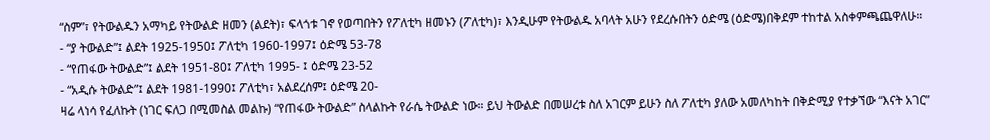“ስም”፣ የትውልዱን አማካይ የትውልድ ዘመን (ልደት)፣ ፍላጎቱ ገኖ የወጣበትን የፖለቲካ ዘመኑን (ፖለቲካ)፣ እንዲሁም የትውልዱ አባላት አሁን የደረሱበትን ዕድሜ (ዕድሜ)በቅደም ተከተል አስቀምጫጨዋለሁ።
- “ያ ትውልድ”፤ ልደት 1925-1950፤ ፖለቲካ 1960-1997፤ ዕድሜ 53-78
- “የጠፋው ትውልድ”፤ ልደት 1951-80፤ ፖለቲካ 1995- ፤ ዕድሜ 23-52
- “አዲሱ ትውልድ”፤ ልደት 1981-1990፤ ፖለቲካ፣ አልደረሰም፤ ዕድሜ 20-
ዛሬ ላነሳ የፈለኩት (ነገር ፍለጋ በሚመስል መልኩ) “የጠፋው ትውልድ” ስላልኩት የራሴ ትውልድ ነው። ይህ ትውልድ በመሠረቱ ስለ አገርም ይሁን ስለ ፖለቲካ ያለው አመለካከት በቅድሚያ የተቃኘው “እናት አገር”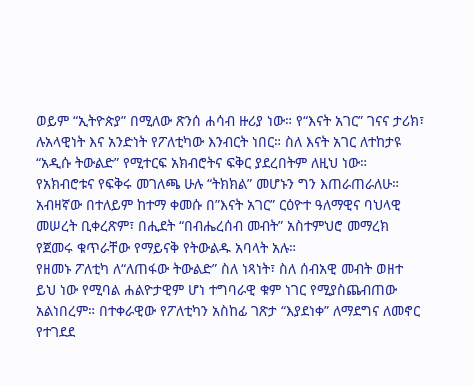ወይም “ኢትዮጵያ” በሚለው ጽንሰ ሐሳብ ዙሪያ ነው። የ“እናት አገር” ገናና ታሪክ፣ ሉአላዊነት እና አንድነት የፖለቲካው እንብርት ነበር። ስለ እናት አገር ለተከታዩ “አዲሱ ትውልድ” የሚተርፍ አክብሮትና ፍቅር ያደረበትም ለዚህ ነው። የአክብሮቱና የፍቅሩ መገለጫ ሁሉ “ትክክል” መሆኑን ግን እጠራጠራለሁ። አብዛኛው በተለይም ከተማ ቀመሱ በ”እናት አገር” ርዕዮተ ዓለማዊና ባህላዊ መሠረት ቢቀረጽም፣ በሒደት “በብሔረሰብ መብት” አስተምህሮ መማረክ የጀመሩ ቁጥራቸው የማይናቅ የትውልዱ አባላት አሉ።
የዘመኑ ፖለቲካ ለ“ለጠፋው ትውልድ” ስለ ነጻነት፣ ስለ ሰብአዊ መብት ወዘተ ይህ ነው የሚባል ሐልዮታዊም ሆነ ተግባራዊ ቁም ነገር የሚያስጨብጠው አልነበረም። በተቀራዊው የፖለቲካን አስከፊ ገጽታ “እያደነቀ” ለማደግና ለመኖር የተገደደ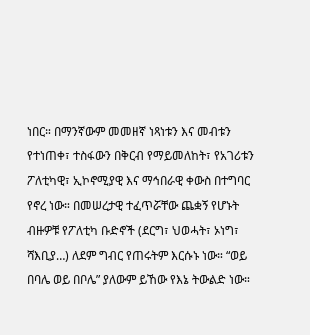ነበር። በማንኛውም መመዘኛ ነጻነቱን እና መብቱን የተነጠቀ፣ ተስፋውን በቅርብ የማይመለከት፣ የአገሪቱን ፖለቲካዊ፣ ኢኮኖሚያዊ እና ማኅበራዊ ቀውስ በተግባር የኖረ ነው። በመሠረታዊ ተፈጥሯቸው ጨቋኝ የሆኑት ብዙዎቹ የፖለቲካ ቡድኖች (ደርግ፣ ህወሓት፣ ኦነግ፣ ሻእቢያ…) ለደም ግብር የጠሩትም እርሱኑ ነው። “ወይ በባሌ ወይ በቦሌ” ያለውም ይኸው የእኔ ትውልድ ነው።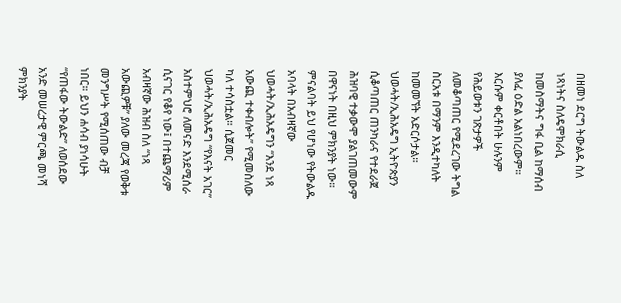በዘመነ ደርግ ትውልዱ ስለ ነጻነትና ስለዴሞክራሲ ከመስማትና ግፋ ቢል ከማሰብ ያለፈ ዕድል አልነበረውም። እርሱም ቀርቶበት ሁሉንም የሕይወቱን ገጽታዎች ለመቆጣጠር የሚደረገው ትግል ስርአቱ በማንም እንዲተካለት ከመመኘት አድርሶታል። ህወሓት/ኢሕአዴግ ኢትዮጵያን ሲቆጣጠር ጠንካራና የተደራጀ ሕዝባዊ ተቃውሞ ያልገጠመውም በዋናነት በዚህ ምክንያት ነው። ምናልባት ይህ የሆነው የትውልዱ አባላት በአብዛኛው ህወሓት/ኢሕአዴግን “እንደ ነጻ አውጪ ተቀብሎት” የሚመስለው ካለ ተሳስቷል። ሲጀመር ህወሓት/ኢሕአዴግ “የእናት አገር” አስተምህሮ ለመናድ እንደሚሰራ ሲናገር የቆየ ነው፤ በተጨማሪም አብዛኛው ሕዝብ ስለ “ነጻ አውጪዎቹ” ያለው መረጃ የወቅቱ መንግሥት የሚሰጠው ብቻ ነበር። ይህን ሐሳብ ያነሳሁት “የጠፋው ትውልድ” ለወሰደው አንድ መሠረታዊ ምርጫ መነሻ ምክንያት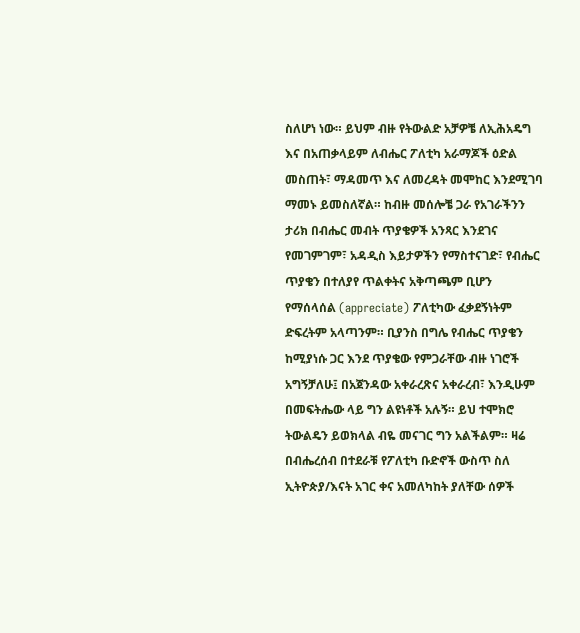ስለሆነ ነው። ይህም ብዙ የትውልድ አቻዎቼ ለኢሕአዴግ እና በአጠቃላይም ለብሔር ፖለቲካ አራማጆች ዕድል መስጠት፣ ማዳመጥ እና ለመረዳት መሞከር እንደሚገባ ማመኑ ይመስለኛል። ከብዙ መሰሎቼ ጋራ የአገራችንን ታሪክ በብሔር መብት ጥያቄዎች አንጻር እንደገና የመገምገም፣ አዳዲስ እይታዎችን የማስተናገድ፣ የብሔር ጥያቄን በተለያየ ጥልቀትና አቅጣጫም ቢሆን የማሰላሰል (appreciate) ፖለቲካው ፈቃደኝነትም ድፍረትም አላጣንም። ቢያንስ በግሌ የብሔር ጥያቄን ከሚያነሱ ጋር እንደ ጥያቄው የምጋራቸው ብዙ ነገሮች አግኝቻለሁ፤ በአጀንዳው አቀራረጽና አቀራረብ፣ እንዲሁም በመፍትሔው ላይ ግን ልዩነቶች አሉኝ። ይህ ተሞክሮ ትውልዴን ይወክላል ብዬ መናገር ግን አልችልም። ዛሬ በብሔረሰብ በተደራቹ የፖለቲካ ቡድኖች ውስጥ ስለ ኢትዮጵያ/እናት አገር ቀና አመለካከት ያለቸው ሰዎች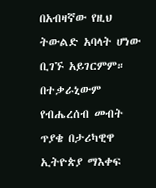በአብዛኛው የዚህ ትውልድ አባላት ሆነው ቢገኙ አይገርምም። በተቃራኒውም የብሔረሰብ መብት ጥያቄ በታሪካዊዋ ኢትዮጵያ ማእቀፍ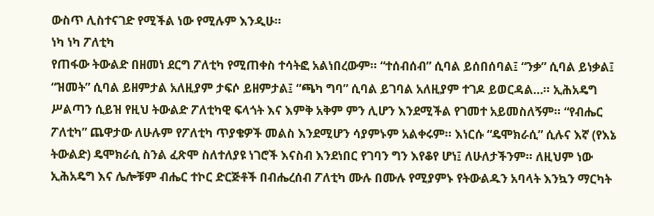ውስጥ ሊስተናገድ የሚችል ነው የሚሉም እንዲሁ።
ነካ ነካ ፖለቲካ
የጠፋው ትውልድ በዘመነ ደርግ ፖለቲካ የሚጠቀስ ተሳትፎ አልነበረውም። “ተሰብሰብ” ሲባል ይሰበሰባል፤ “ንቃ” ሲባል ይነቃል፤ “ዝመት” ሲባል ይዘምታል አለዚያም ታፍሶ ይዘምታል፤ “ጫካ ግባ” ሲባል ይገባል አለዚያም ተገዶ ይወርዳል…። ኢሕአዴግ ሥልጣን ሲይዝ የዚህ ትውልድ ፖለቲካዊ ፍላጎት እና እምቅ አቅም ምን ሊሆን እንደሚችል የገመተ አይመስለኝም። “የብሔር ፖለቲካ” ጨዋታው ለሁሉም የፖለቲካ ጥያቄዎች መልስ እንደሚሆን ሳያምኑም አልቀሩም። እነርሱ “ዴሞክራሲ” ሲሉና እኛ (የእኔ ትውልድ) ዴሞክራሲ ስንል ፈጽሞ ስለተለያዩ ነገሮች እናስብ እንደነበር የገባን ግን እየቆየ ሆነ፤ ለሁለታችንም። ለዚህም ነው ኢሕአዴግ እና ሌሎቹም ብሔር ተኮር ድርጅቶች በብሔረሰብ ፖለቲካ ሙሉ በሙሉ የሚያምኑ የትውልዱን አባላት እንኳን ማርካት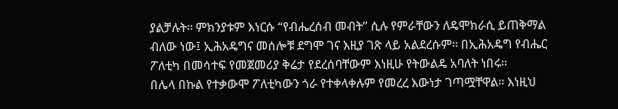ያልቻሉት። ምክንያቱም እነርሱ “የብሔረሰብ መብት” ሲሉ የምራቸውን ለዴሞክራሲ ይጠቅማል ብለው ነው፤ ኢሕአዴግና መሰሎቹ ደግሞ ገና እዚያ ገጽ ላይ አልደረሱም። በኢሕአዴግ የብሔር ፖለቲካ በመሳተፍ የመጀመሪያ ቅሬታ የደረሰባቸውም እነዚሁ የትውልዴ አባለት ነበሩ።
በሌላ በኩል የተቃውሞ ፖለቲካውን ጎራ የተቀላቀሉም የመረረ እውነታ ገጣሟቸዋል። እነዚህ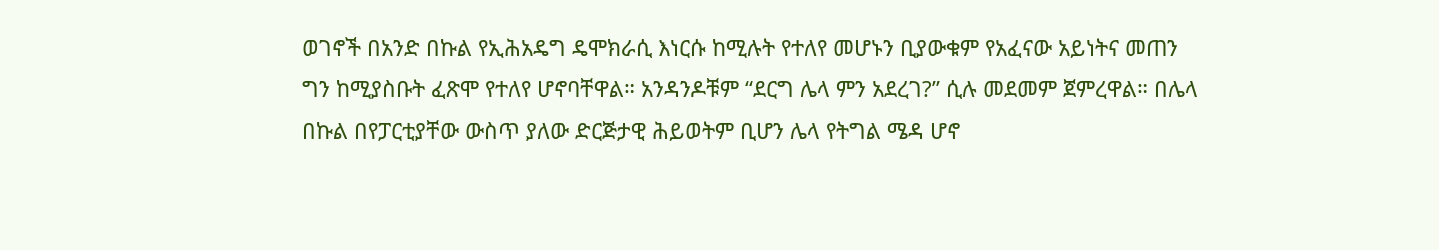ወገኖች በአንድ በኩል የኢሕአዴግ ዴሞክራሲ እነርሱ ከሚሉት የተለየ መሆኑን ቢያውቁም የአፈናው አይነትና መጠን ግን ከሚያስቡት ፈጽሞ የተለየ ሆኖባቸዋል። አንዳንዶቹም “ደርግ ሌላ ምን አደረገ?” ሲሉ መደመም ጀምረዋል። በሌላ በኩል በየፓርቲያቸው ውስጥ ያለው ድርጅታዊ ሕይወትም ቢሆን ሌላ የትግል ሜዳ ሆኖ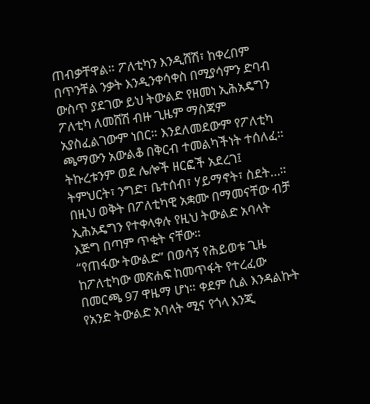ጠብቃቸዋል። ፖለቲካን እንዲሸሽ፣ ከቀረበም በጥንቸል ንቃት እንዲንቀሳቀስ በሚያሳምን ድባብ ውስጥ ያደገው ይህ ትውልድ የዘመነ ኢሕአዴግን ፖለቲካ ለመሸሽ ብዙ ጊዜም ማስጃም አያስፈልገውም ነበር። እንደለመደውም የፖለቲካ ጫማውን አውልቆ በቅርብ ተመልካችነት ተሰለፈ። ትኩረቱንም ወደ ሌሎች ዘርፎች አደረገ፤ ትምህርት፣ ንግድ፣ ቤተሰብ፣ ሃይማኖት፣ ስደት…። በዚህ ወቅት በፖለቲካዊ አቋሙ በማመናቸው ብቻ ኢሕአዴግን የተቀላቀሉ የዚህ ትውልድ አባላት እጅግ በጣም ጥቂት ናቸው።
“የጠፋው ትውልድ” በወሳኝ የሕይወቱ ጊዜ ከፖለቲካው መጽሐፍ ከመጥፋት የተረፈው በመርጫ 97 ዋዜማ ሆነ። ቀደም ሲል እንዳልኩት የአንድ ትውልድ አባላት ሚና የጎላ እንጂ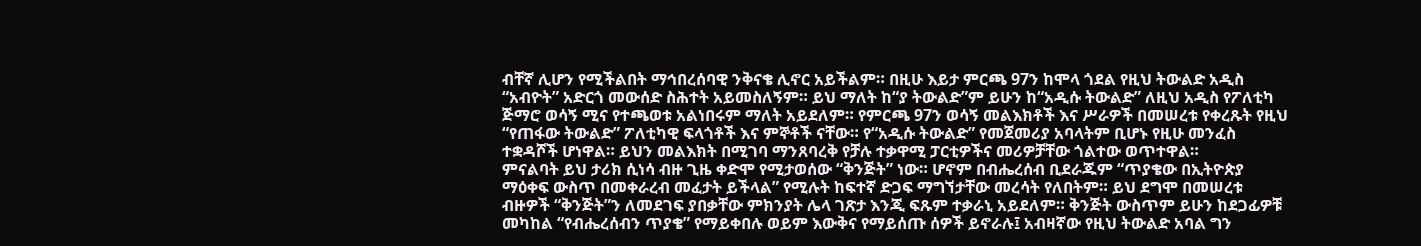ብቸኛ ሊሆን የሚችልበት ማኅበረሰባዊ ንቅናቄ ሊኖር አይችልም። በዚሁ እይታ ምርጫ 97ን ከሞላ ጎደል የዚህ ትውልድ አዲስ “አብዮት” አድርጎ መውሰድ ስሕተት አይመስለኝም። ይህ ማለት ከ“ያ ትውልድ”ም ይሁን ከ“አዲሱ ትውልድ” ለዚህ አዲስ የፖለቲካ ጅማሮ ወሳኝ ሚና የተጫወቱ አልነበሩም ማለት አይደለም። የምርጫ 97ን ወሳኝ መልእክቶች እና ሥራዎች በመሠረቱ የቀረጹት የዚህ “የጠፋው ትውልድ” ፖለቲካዊ ፍላጎቶች እና ምኞቶች ናቸው። የ“አዲሱ ትውልድ” የመጀመሪያ አባላትም ቢሆኑ የዚሁ መንፈስ ተቋዳሾች ሆነዋል። ይህን መልእክት በሚገባ ማንጸባረቅ የቻሉ ተቃዋሚ ፓርቲዎችና መሪዎቻቸው ጎልተው ወጥተዋል።
ምናልባት ይህ ታሪክ ሲነሳ ብዙ ጊዜ ቀድሞ የሚታወሰው “ቅንጅት” ነው። ሆኖም በብሔረሰብ ቢደራጁም “ጥያቄው በኢትዮጵያ ማዕቀፍ ውስጥ በመቀራረብ መፈታት ይችላል” የሚሉት ከፍተኛ ድጋፍ ማግኘታቸው መረሳት የለበትም። ይህ ደግሞ በመሠረቱ ብዙዎች “ቅንጅት”ን ለመደገፍ ያበቃቸው ምክንያት ሌላ ገጽታ እንጂ ፍጹም ተቃራኒ አይደለም። ቅንጅት ውስጥም ይሁን ከደጋፊዎቹ መካከል “የብሔረሰብን ጥያቄ” የማይቀበሉ ወይም እውቅና የማይሰጡ ሰዎች ይኖራሉ፤ አብዛኛው የዚህ ትውልድ አባል ግን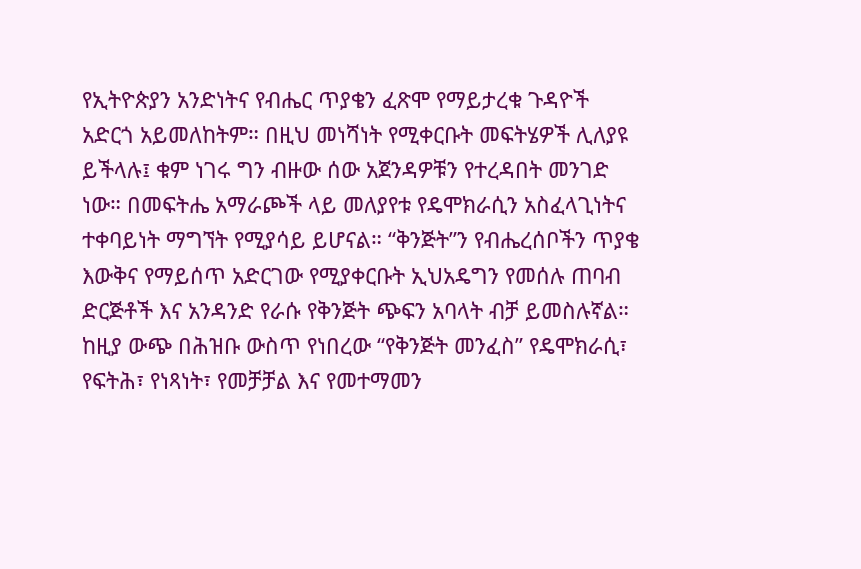የኢትዮጵያን አንድነትና የብሔር ጥያቄን ፈጽሞ የማይታረቁ ጉዳዮች አድርጎ አይመለከትም። በዚህ መነሻነት የሚቀርቡት መፍትሄዎች ሊለያዩ ይችላሉ፤ ቁም ነገሩ ግን ብዙው ሰው አጀንዳዎቹን የተረዳበት መንገድ ነው። በመፍትሔ አማራጮች ላይ መለያየቱ የዴሞክራሲን አስፈላጊነትና ተቀባይነት ማግኘት የሚያሳይ ይሆናል። “ቅንጅት”ን የብሔረሰቦችን ጥያቄ እውቅና የማይሰጥ አድርገው የሚያቀርቡት ኢህአዴግን የመሰሉ ጠባብ ድርጅቶች እና አንዳንድ የራሱ የቅንጅት ጭፍን አባላት ብቻ ይመስሉኛል። ከዚያ ውጭ በሕዝቡ ውስጥ የነበረው “የቅንጅት መንፈስ” የዴሞክራሲ፣ የፍትሕ፣ የነጻነት፣ የመቻቻል እና የመተማመን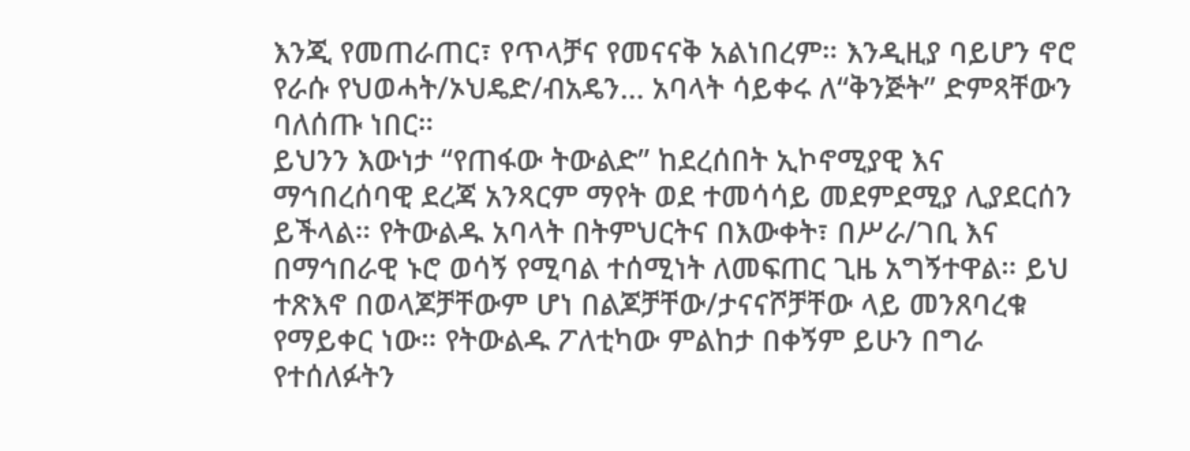እንጂ የመጠራጠር፣ የጥላቻና የመናናቅ አልነበረም። እንዲዚያ ባይሆን ኖሮ የራሱ የህወሓት/ኦህዴድ/ብአዴን… አባላት ሳይቀሩ ለ“ቅንጅት” ድምጻቸውን ባለሰጡ ነበር።
ይህንን እውነታ “የጠፋው ትውልድ” ከደረሰበት ኢኮኖሚያዊ እና ማኅበረሰባዊ ደረጃ አንጻርም ማየት ወደ ተመሳሳይ መደምደሚያ ሊያደርሰን ይችላል። የትውልዱ አባላት በትምህርትና በእውቀት፣ በሥራ/ገቢ እና በማኅበራዊ ኑሮ ወሳኝ የሚባል ተሰሚነት ለመፍጠር ጊዜ አግኝተዋል። ይህ ተጽእኖ በወላጆቻቸውም ሆነ በልጆቻቸው/ታናናሾቻቸው ላይ መንጸባረቁ የማይቀር ነው። የትውልዱ ፖለቲካው ምልከታ በቀኝም ይሁን በግራ የተሰለፉትን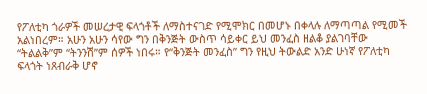የፖለቲካ ጎራዎች መሠረታዊ ፍላጎቶች ለማስተናገድ የሚሞክር በመሆኑ በቀላሉ ለማጣጣል የሚመች አልነበረም። አሁን አሁን ሳየው ግን በቅንጅት ውስጥ ሳይቀር ይህ መንፈስ ዘልቆ ያልገባቸው “ትልልቅ”ም “ትንንሽ”ም ሰዎች ነበሩ። የ“ቅንጅት መንፈስ” ግን የዚህ ትውልድ አንድ ሁነኛ የፖለቲካ ፍላጎት ነጸብራቅ ሆኖ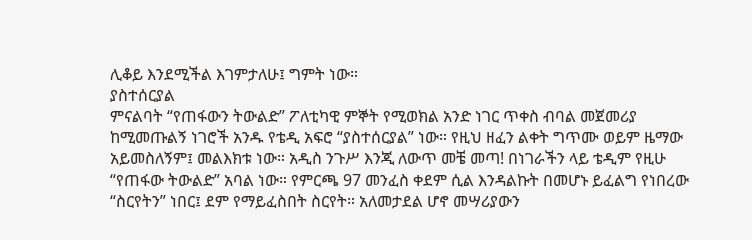ሊቆይ እንደሚችል እገምታለሁ፤ ግምት ነው።
ያስተሰርያል
ምናልባት “የጠፋውን ትውልድ” ፖለቲካዊ ምኞት የሚወክል አንድ ነገር ጥቀስ ብባል መጀመሪያ ከሚመጡልኝ ነገሮች አንዱ የቴዲ አፍሮ “ያስተሰርያል” ነው። የዚህ ዘፈን ልቀት ግጥሙ ወይም ዜማው አይመስለኝም፤ መልእክቱ ነው። አዲስ ንጉሥ እንጂ ለውጥ መቼ መጣ! በነገራችን ላይ ቴዲም የዚሁ “የጠፋው ትውልድ” አባል ነው። የምርጫ 97 መንፈስ ቀደም ሲል እንዳልኩት በመሆኑ ይፈልግ የነበረው “ስርየትን” ነበር፤ ደም የማይፈስበት ስርየት። አለመታደል ሆኖ መሣሪያውን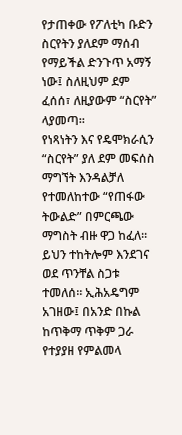የታጠቀው የፖለቲካ ቡድን ስርየትን ያለደም ማሰብ የማይችል ድንጉጥ አማኝ ነው፤ ስለዚህም ደም ፈሰሰ፣ ለዚያውም “ስርየት” ላያመጣ።
የነጻነትን እና የዴሞክራሲን “ስርየት” ያለ ደም መፍሰስ ማግኘት እንዳልቻለ የተመለከተው “የጠፋው ትውልድ” በምርጫው ማግስት ብዙ ዋጋ ከፈለ። ይህን ተከትሎም እንደገና ወደ ጥንቸል ስጋቱ ተመለሰ። ኢሕአዴግም አገዘው፤ በአንድ በኩል ከጥቅማ ጥቅም ጋራ የተያያዘ የምልመላ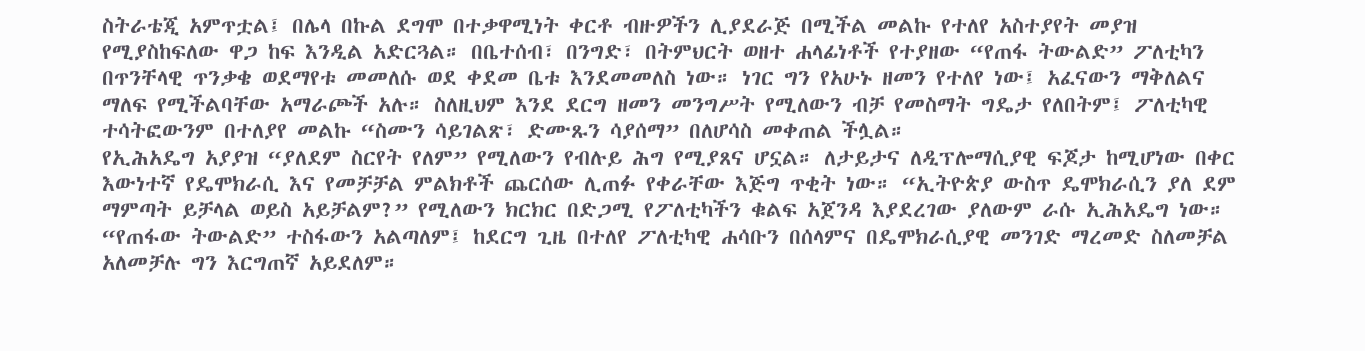ስትራቴጂ አምጥቷል፤ በሌላ በኩል ደግሞ በተቃዋሚነት ቀርቶ ብዙዎችን ሊያደራጅ በሚችል መልኩ የተለየ አስተያየት መያዝ የሚያስከፍለው ዋጋ ከፍ እንዲል አድርጓል። በቤተሰብ፣ በንግድ፣ በትምህርት ወዘተ ሐላፊነቶች የተያዘው “የጠፋ ትውልድ” ፖለቲካን በጥንቸላዊ ጥንቃቄ ወደማየቱ መመለሱ ወደ ቀደመ ቤቱ እንደመመለስ ነው። ነገር ግን የአሁኑ ዘመን የተለየ ነው፤ አፈናውን ማቅለልና ማለፍ የሚችልባቸው አማራጮች አሉ። ስለዚህም እንደ ደርግ ዘመን መንግሥት የሚለውን ብቻ የመስማት ግዴታ የለበትም፤ ፖለቲካዊ ተሳትፎውንም በተለያየ መልኩ “ስሙን ሳይገልጽ፣ ድሙጹን ሳያሰማ” በለሆሳስ መቀጠል ችሏል።
የኢሕአዴግ አያያዝ “ያለደም ስርየት የለም” የሚለውን የብሉይ ሕግ የሚያጸና ሆኗል። ለታይታና ለዲፕሎማሲያዊ ፍጆታ ከሚሆነው በቀር እውነተኛ የዴሞክራሲ እና የመቻቻል ምልክቶች ጨርሰው ሊጠፉ የቀራቸው እጅግ ጥቂት ነው። “ኢትዮጵያ ውስጥ ዴሞክራሲን ያለ ደም ማምጣት ይቻላል ወይስ አይቻልም?” የሚለውን ክርክር በድጋሚ የፖለቲካችን ቁልፍ አጀንዳ እያደረገው ያለውም ራሱ ኢሕአዴግ ነው። “የጠፋው ትውልድ” ተስፋውን አልጣለም፤ ከደርግ ጊዜ በተለየ ፖለቲካዊ ሐሳቡን በሰላምና በዴሞክራሲያዊ መንገድ ማረመድ ስለመቻል አለመቻሉ ግን እርግጠኛ አይደለም።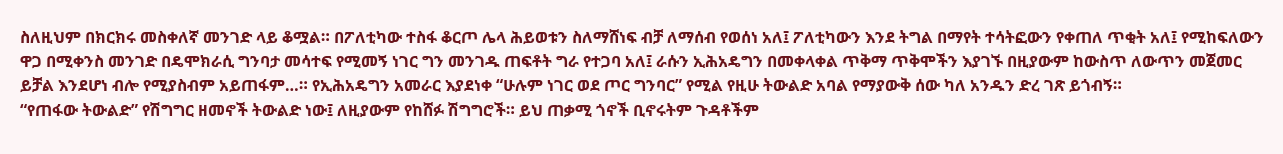ስለዚህም በክርክሩ መስቀለኛ መንገድ ላይ ቆሟል። በፖለቲካው ተስፋ ቆርጦ ሌላ ሕይወቱን ስለማሸነፍ ብቻ ለማሰብ የወሰነ አለ፤ ፖለቲካውን እንደ ትግል በማየት ተሳትፎውን የቀጠለ ጥቂት አለ፤ የሚከፍለውን ዋጋ በሚቀንስ መንገድ በዴሞክራሲ ግንባታ መሳተፍ የሚመኝ ነገር ግን መንገዱ ጠፍቶት ግራ የተጋባ አለ፤ ራሱን ኢሕአዴግን በመቀላቀል ጥቅማ ጥቅሞችን እያገኙ በዚያውም ከውስጥ ለውጥን መጀመር ይቻል እንደሆነ ብሎ የሚያስብም አይጠፋም…። የኢሕአዴግን አመራር እያደነቀ “ሁሉም ነገር ወደ ጦር ግንባር” የሚል የዚሁ ትውልድ አባል የማያውቅ ሰው ካለ አንዱን ድረ ገጽ ይጎብኝ።
“የጠፋው ትውልድ” የሽግግር ዘመኖች ትውልድ ነው፤ ለዚያውም የከሸፉ ሽግግሮች። ይህ ጠቃሚ ጎኖች ቢኖሩትም ጉዳቶችም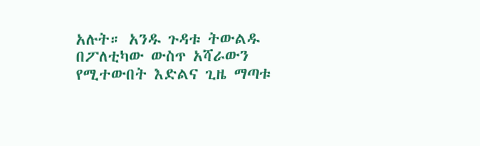አሉት። አንዱ ጉዳቱ ትውልዱ በፖለቲካው ውስጥ አሻራውን የሚተውበት እድልና ጊዜ ማጣቱ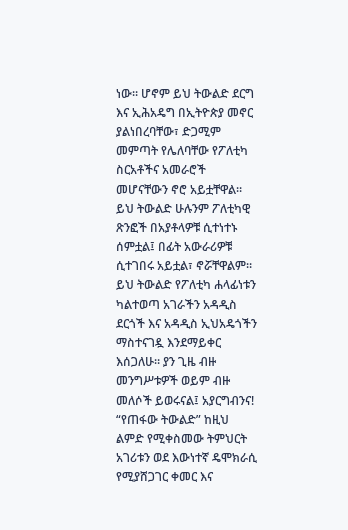ነው። ሆኖም ይህ ትውልድ ደርግ እና ኢሕአዴግ በኢትዮጵያ መኖር ያልነበረባቸው፣ ድጋሚም መምጣት የሌለባቸው የፖለቲካ ስርአቶችና አመራሮች መሆናቸውን ኖሮ አይቷቸዋል። ይህ ትውልድ ሁሉንም ፖለቲካዊ ጽንፎች በአያቶላዎቹ ሲተነተኑ ሰምቷል፤ በፊት አውራሪዎቹ ሲተገበሩ አይቷል፣ ኖሯቸዋልም። ይህ ትውልድ የፖለቲካ ሐላፊነቱን ካልተወጣ አገራችን አዳዲስ ደርጎች እና አዳዲስ ኢህአዴጎችን ማስተናገዷ እንደማይቀር እሰጋለሁ። ያን ጊዜ ብዙ መንግሥቱዎች ወይም ብዙ መለሶች ይወሩናል፤ አያርግብንና! “የጠፋው ትውልድ” ከዚህ ልምድ የሚቀስመው ትምህርት አገሪቱን ወደ እውነተኛ ዴሞክራሲ የሚያሸጋገር ቀመር እና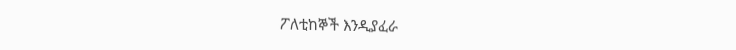ፖለቲከኞች እንዲያፈራ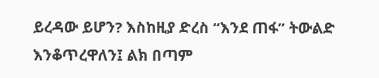ይረዳው ይሆን? እስከዚያ ድረስ “እንደ ጠፋ” ትውልድ እንቆጥረዋለን፤ ልክ በጣም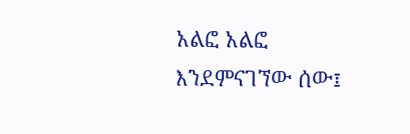አልፎ አልፎ እንደምናገኘው ሰው፤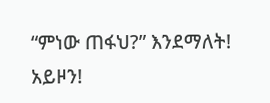“ምነው ጠፋህ?” እንደማለት! አይዞን!